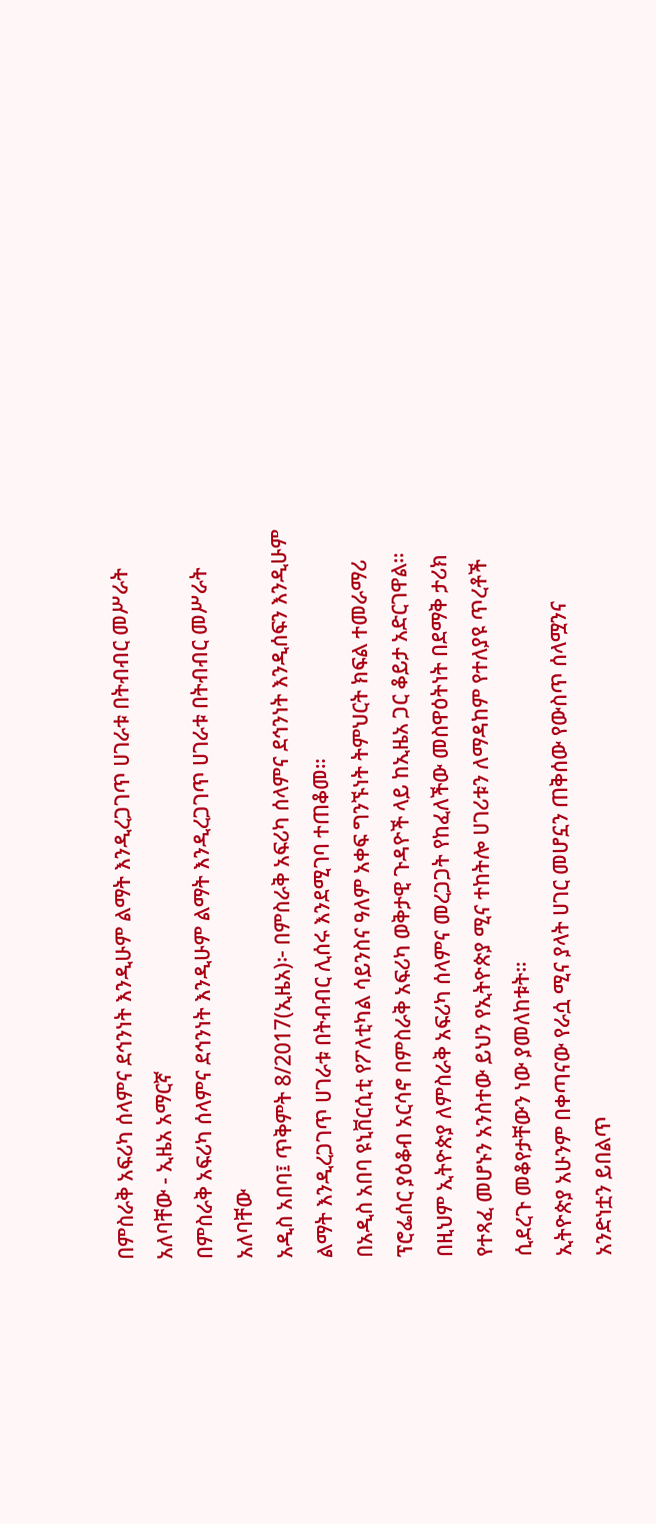በምስራቅ አፍሪካ ሰላምና ደኅንነት እንዲሁም ልማት እንዲረጋገጥ ሀገራቱ በትብብር መሥራት አለባቸው - ኢዜአ አማርኛ
በምስራቅ አፍሪካ ሰላምና ደኅንነት እንዲሁም ልማት እንዲረጋገጥ ሀገራቱ በትብብር መሥራት አለባቸው
አዲስ አበባ፤ ጥቅምት 8/2017(ኢዜአ)፦ በምስራቅ አፍሪካ ሰላምና ደኅንነት እንዲሰፍን እንዲሁም ልማት እንዲረጋገጥ ሀገራቱ በትብብር ሊሰሩ እንደሚገባ ተጠቆመ።
በአዲስ አበባ ዩኒቨርሲቲ የፖለቲካል ሳይንስና ዓለም አቀፍ ግንኙነት ትምህርት ክፍል ተመራማሪ ፕሮፌሰር ያዕቆብ አርሳኖ በምስራቅ አፍሪካ ወቅታዊ ጉዳዮች ላይ ከኢዜአ ጋር ቆይታ አድርገዋል።
በዚህም ኢትዮጵያ ለምስራቅ አፍሪካ ሰላምና መረጋጋት የከፈለችው መስዋዕትነት በደማቅ ታሪክ የተጻፈ መሆኑን አንስተው ይህን የኢትዮጵያ ሚና ተከትሎ ሀገሪቱን ለማዳከም የተለያዩ ጥረቶች ሲደረጉ መቆየታቸውን ነው ያመለከቱት።
ኢትዮጵያ አሁንም በቀጣናው የራሷ ሚና ያላት ሀገር መሆኗን ጠቅሰው የውስጥ ሰላሟንና አንድነቷን ይበልጥ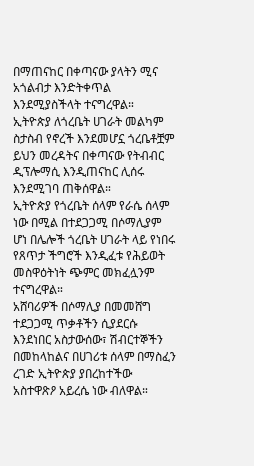በማጠናከር በቀጣናው ያላትን ሚና አጎልብታ እንድትቀጥል እንደሚያስችላት ተናግረዋል።
ኢትዮጵያ ለጎረቤት ሀገራት መልካም ስታስብ የኖረች እንደመሆኗ ጎረቤቶቿም ይህን መረዳትና በቀጣናው የትብብር ዲፕሎማሲ እንዲጠናከር ሊሰሩ እንደሚገባ ጠቅሰዋል።
ኢትዮጵያ የጎረቤት ሰላም የራሴ ሰላም ነው በሚል በተደጋጋሚ በሶማሊያም ሆነ በሌሎች ጎረቤት ሀገራት ላይ የነበሩ የጸጥታ ችግሮች እንዲፈቱ የሕይወት መስዋዕትነት ጭምር መክፈሏንም ተናግረዋል።
አሸባሪዎች በሶማሊያ በመመሸግ ተደጋጋሚ ጥቃቶችን ሲያደርሱ እንደነበር አስታውሰው፣ ሽብርተኞችን በመከላከልና በሀገሪቱ ሰላም በማስፈን ረገድ ኢትዮጵያ ያበረከተችው አስተዋጽዖ አይረሴ ነው ብለዋል።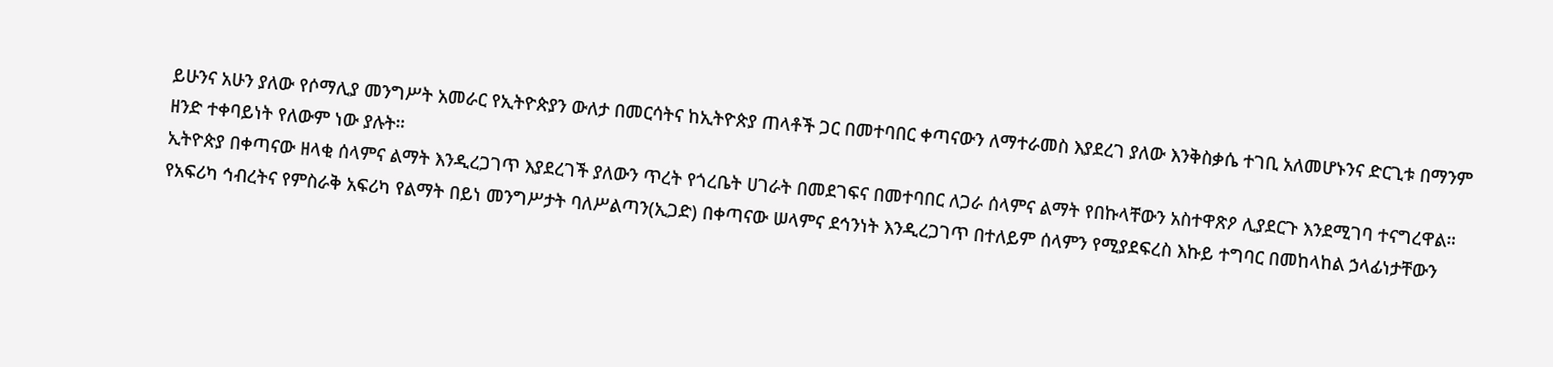ይሁንና አሁን ያለው የሶማሊያ መንግሥት አመራር የኢትዮጵያን ውለታ በመርሳትና ከኢትዮጵያ ጠላቶች ጋር በመተባበር ቀጣናውን ለማተራመስ እያደረገ ያለው እንቅስቃሴ ተገቢ አለመሆኑንና ድርጊቱ በማንም ዘንድ ተቀባይነት የለውም ነው ያሉት።
ኢትዮጵያ በቀጣናው ዘላቂ ሰላምና ልማት እንዲረጋገጥ እያደረገች ያለውን ጥረት የጎረቤት ሀገራት በመደገፍና በመተባበር ለጋራ ሰላምና ልማት የበኩላቸውን አስተዋጽዖ ሊያደርጉ እንደሚገባ ተናግረዋል።
የአፍሪካ ኅብረትና የምስራቅ አፍሪካ የልማት በይነ መንግሥታት ባለሥልጣን(ኢጋድ) በቀጣናው ሠላምና ደኅንነት እንዲረጋገጥ በተለይም ሰላምን የሚያደፍረስ እኩይ ተግባር በመከላከል ኃላፊነታቸውን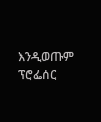እንዲወጡም ፕሮፌሰር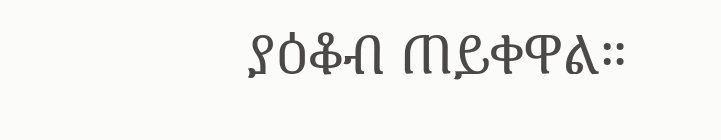ያዕቆብ ጠይቀዋል።